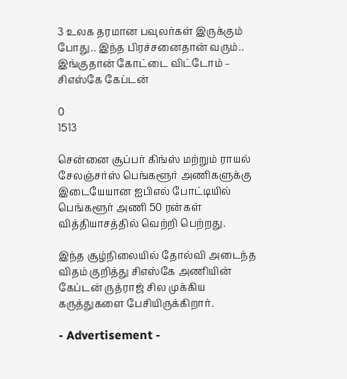3 உலக தரமான பவுலர்கள் இருக்கும் போது.. இந்த பிரச்சனைதான் வரும்.. இங்குதான் கோட்டை விட்டோம் – சிஎஸ்கே கேப்டன்

0
1513

சென்னை சூப்பர் கிங்ஸ் மற்றும் ராயல் சேலஞ்சர்ஸ் பெங்களூர் அணிகளுக்கு இடையேயான ஐபிஎல் போட்டியில் பெங்களூர் அணி 50 ரன்கள் வித்தியாசத்தில் வெற்றி பெற்றது.

இந்த சூழ்நிலையில் தோல்வி அடைந்த விதம் குறித்து சிஎஸ்கே அணியின் கேப்டன் ருத்ராஜ் சில முக்கிய கருத்துகளை பேசியிருக்கிறார்.

- Advertisement -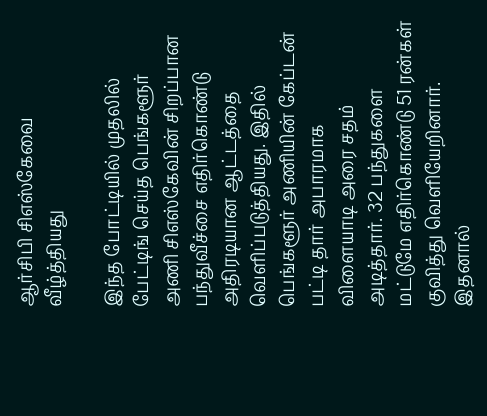ஆர்சிபி சிஎஸ்கேவை வீழ்த்தியது

இந்த போட்டியில் முதலில் பேட்டிங் செய்த பெங்களூர் அணி சிஎஸ்கேவின் சிறப்பான பந்துவீச்சை எதிர்கொண்டு அதிரடியான ஆட்டத்தை வெளிப்படுத்தியது. இதில் பெங்களூர் அணியின் கேப்டன் பட்டி தார் அபாரமாக விளையாடி அரை சதம் அடித்தார். 32 பந்துகளை மட்டுமே எதிர்கொண்டு 51 ரன்கள் குவித்து வெளியேறினார். இதனால்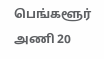பெங்களூர் அணி 20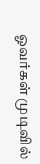ஓவர்கள் முடிவில்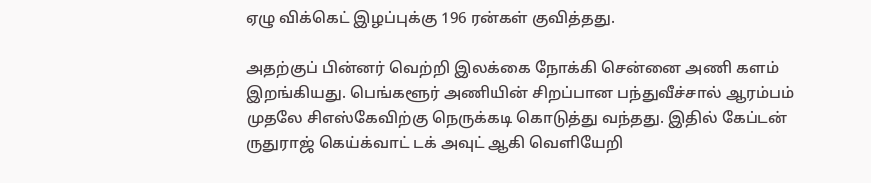ஏழு விக்கெட் இழப்புக்கு 196 ரன்கள் குவித்தது.

அதற்குப் பின்னர் வெற்றி இலக்கை நோக்கி சென்னை அணி களம் இறங்கியது. பெங்களூர் அணியின் சிறப்பான பந்துவீச்சால் ஆரம்பம் முதலே சிஎஸ்கேவிற்கு நெருக்கடி கொடுத்து வந்தது. இதில் கேப்டன் ருதுராஜ் கெய்க்வாட் டக் அவுட் ஆகி வெளியேறி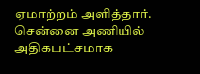ஏமாற்றம் அளித்தார். சென்னை அணியில் அதிகபட்சமாக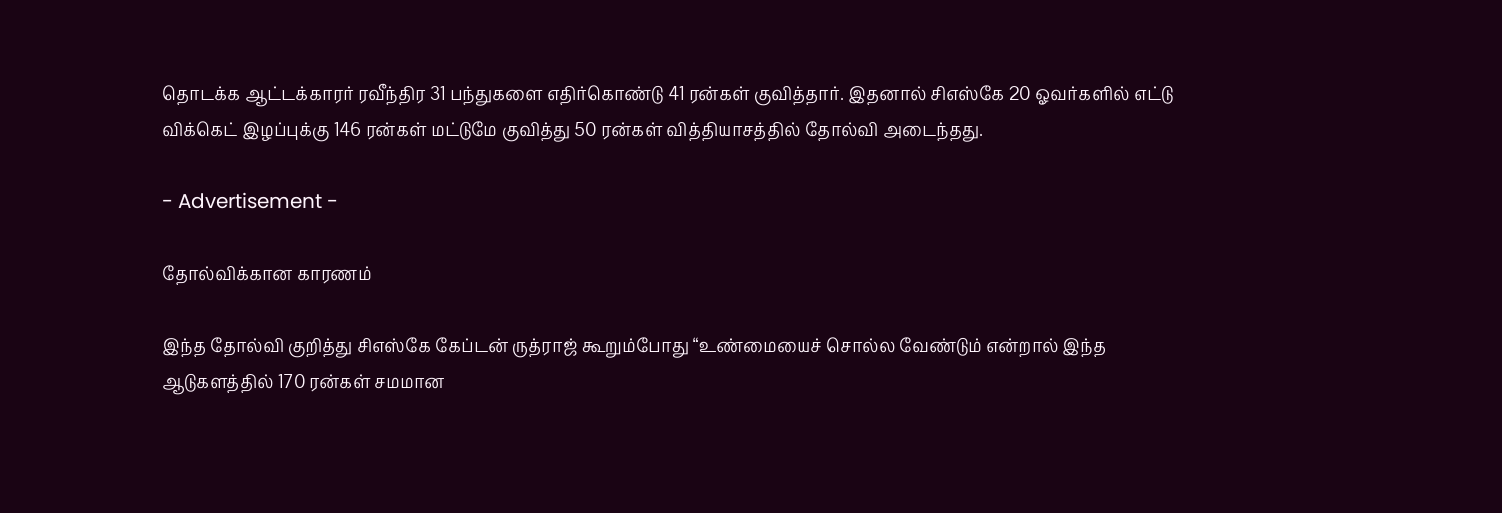தொடக்க ஆட்டக்காரர் ரவீந்திர 31 பந்துகளை எதிர்கொண்டு 41 ரன்கள் குவித்தார். இதனால் சிஎஸ்கே 20 ஓவர்களில் எட்டு விக்கெட் இழப்புக்கு 146 ரன்கள் மட்டுமே குவித்து 50 ரன்கள் வித்தியாசத்தில் தோல்வி அடைந்தது.

- Advertisement -

தோல்விக்கான காரணம்

இந்த தோல்வி குறித்து சிஎஸ்கே கேப்டன் ருத்ராஜ் கூறும்போது “உண்மையைச் சொல்ல வேண்டும் என்றால் இந்த ஆடுகளத்தில் 170 ரன்கள் சமமான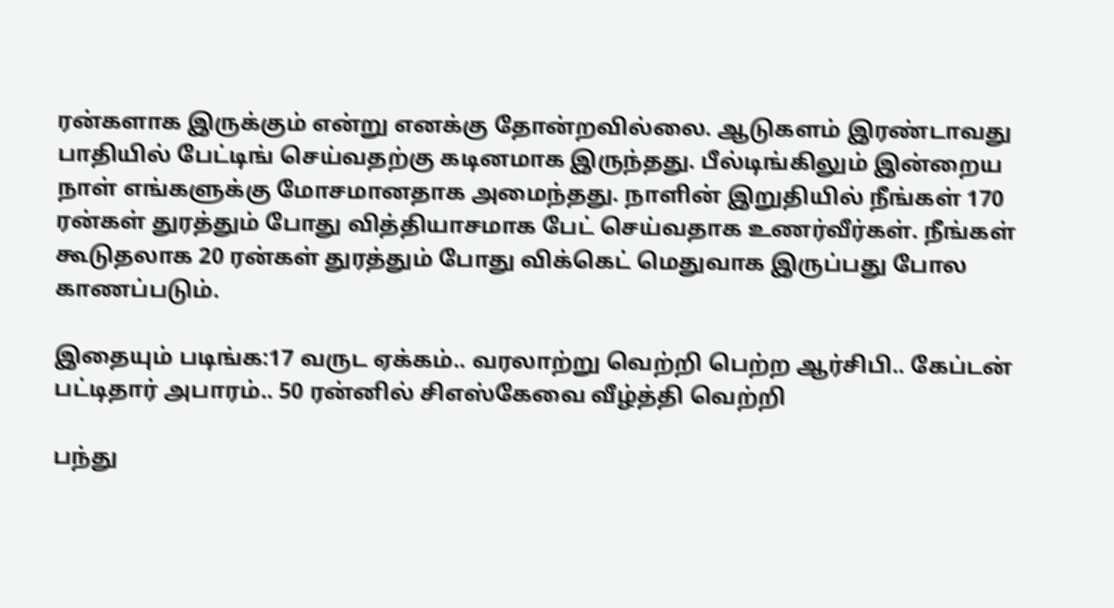ரன்களாக இருக்கும் என்று எனக்கு தோன்றவில்லை. ஆடுகளம் இரண்டாவது பாதியில் பேட்டிங் செய்வதற்கு கடினமாக இருந்தது. பீல்டிங்கிலும் இன்றைய நாள் எங்களுக்கு மோசமானதாக அமைந்தது. நாளின் இறுதியில் நீங்கள் 170 ரன்கள் துரத்தும் போது வித்தியாசமாக பேட் செய்வதாக உணர்வீர்கள். நீங்கள் கூடுதலாக 20 ரன்கள் துரத்தும் போது விக்கெட் மெதுவாக இருப்பது போல காணப்படும்.

இதையும் படிங்க:17 வருட ஏக்கம்.. வரலாற்று வெற்றி பெற்ற ஆர்சிபி.. கேப்டன் பட்டிதார் அபாரம்.. 50 ரன்னில் சிஎஸ்கேவை வீழ்த்தி வெற்றி

பந்து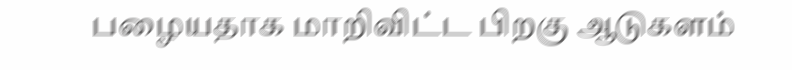பழையதாக மாறிவிட்ட பிறகு ஆடுகளம்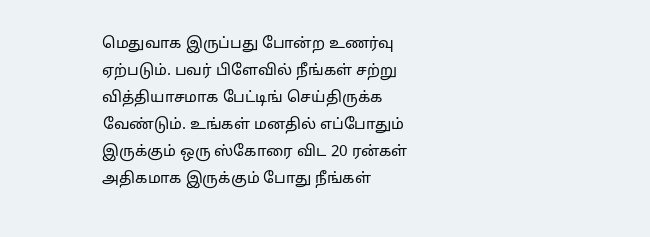மெதுவாக இருப்பது போன்ற உணர்வு ஏற்படும். பவர் பிளேவில் நீங்கள் சற்று வித்தியாசமாக பேட்டிங் செய்திருக்க வேண்டும். உங்கள் மனதில் எப்போதும் இருக்கும் ஒரு ஸ்கோரை விட 20 ரன்கள் அதிகமாக இருக்கும் போது நீங்கள்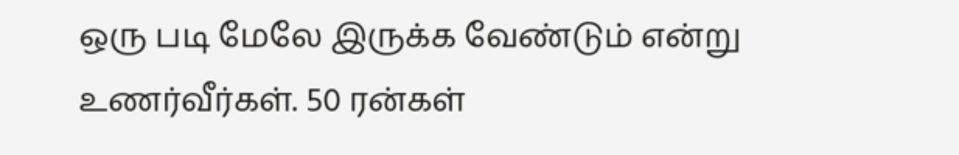ஒரு படி மேலே இருக்க வேண்டும் என்று உணர்வீர்கள். 50 ரன்கள்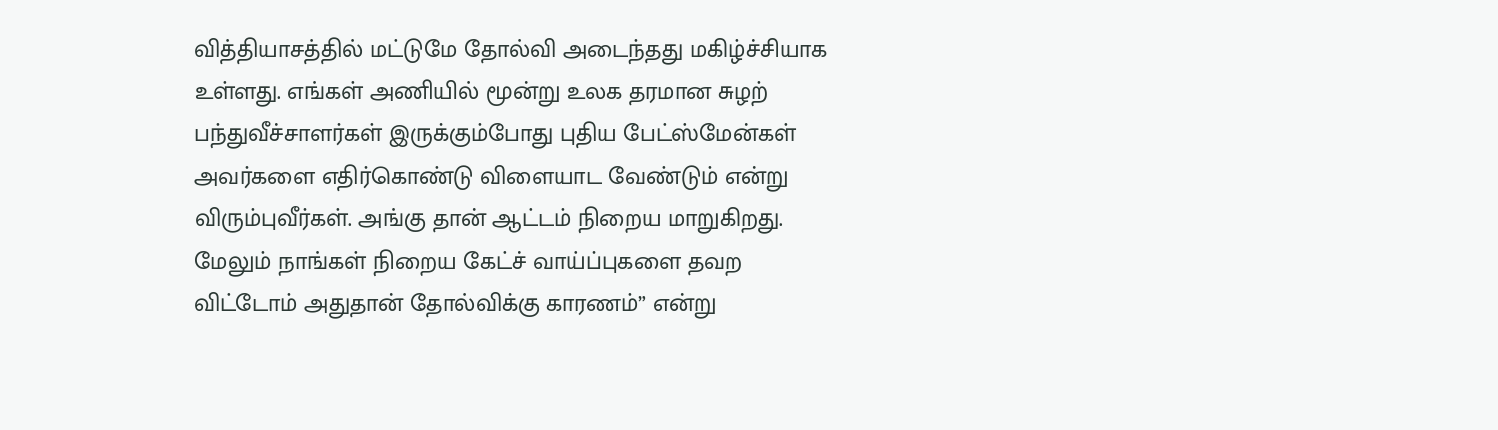வித்தியாசத்தில் மட்டுமே தோல்வி அடைந்தது மகிழ்ச்சியாக உள்ளது. எங்கள் அணியில் மூன்று உலக தரமான சுழற் பந்துவீச்சாளர்கள் இருக்கும்போது புதிய பேட்ஸ்மேன்கள் அவர்களை எதிர்கொண்டு விளையாட வேண்டும் என்று விரும்புவீர்கள். அங்கு தான் ஆட்டம் நிறைய மாறுகிறது. மேலும் நாங்கள் நிறைய கேட்ச் வாய்ப்புகளை தவற விட்டோம் அதுதான் தோல்விக்கு காரணம்” என்று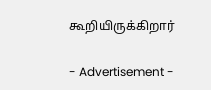கூறியிருக்கிறார்

- Advertisement -